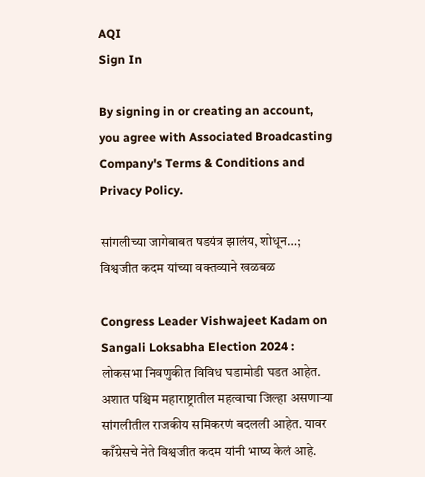AQI
Sign In

By signing in or creating an account, you agree with Associated Broadcasting Company's Terms & Conditions and Privacy Policy.

सांगलीच्या जागेबाबत षडयंत्र झालंय, शोधून…; विश्वजीत कदम यांच्या वक्तव्याने खळबळ

Congress Leader Vishwajeet Kadam on Sangali Loksabha Election 2024 : लोकसभा निवणुकीत विविध घडामोडी घडत आहेत. अशात पश्चिम महाराष्ट्रातील महत्वाचा जिल्हा असणाऱ्या सांगलीतील राजकीय समिकरणं बदलली आहेत. यावर काँग्रेसचे नेते विश्वजीत कदम यांनी भाष्य केलं आहे.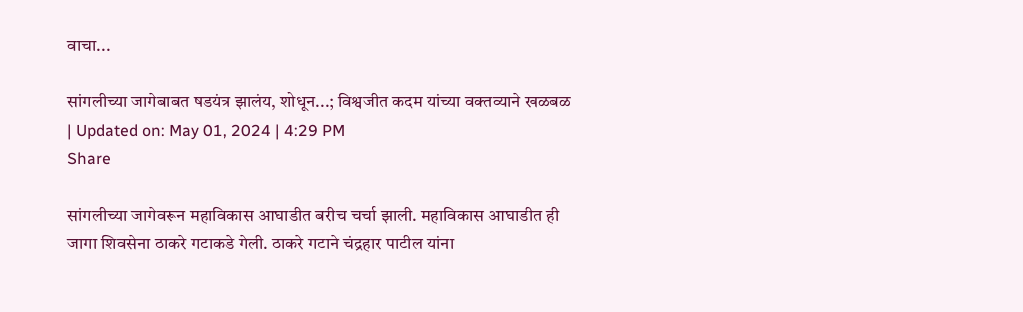वाचा...

सांगलीच्या जागेबाबत षडयंत्र झालंय, शोधून...; विश्वजीत कदम यांच्या वक्तव्याने खळबळ
| Updated on: May 01, 2024 | 4:29 PM
Share

सांगलीच्या जागेवरून महाविकास आघाडीत बरीच चर्चा झाली. महाविकास आघाडीत ही जागा शिवसेना ठाकरे गटाकडे गेली. ठाकरे गटाने चंद्रहार पाटील यांना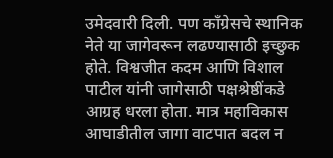उमेदवारी दिली. पण काँग्रेसचे स्थानिक नेते या जागेवरून लढण्यासाठी इच्छुक होते. विश्वजीत कदम आणि विशाल पाटील यांनी जागेसाठी पक्षश्रेष्ठींकडे आग्रह धरला होता. मात्र महाविकास आघाडीतील जागा वाटपात बदल न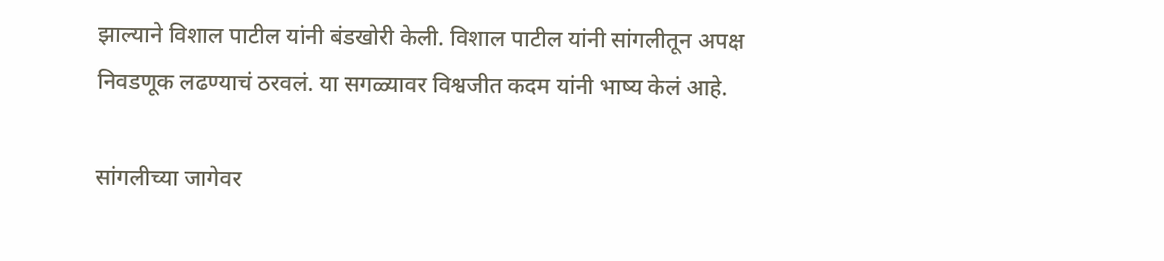झाल्याने विशाल पाटील यांनी बंडखोरी केली. विशाल पाटील यांनी सांगलीतून अपक्ष निवडणूक लढण्याचं ठरवलं. या सगळ्यावर विश्वजीत कदम यांनी भाष्य केलं आहे.

सांगलीच्या जागेवर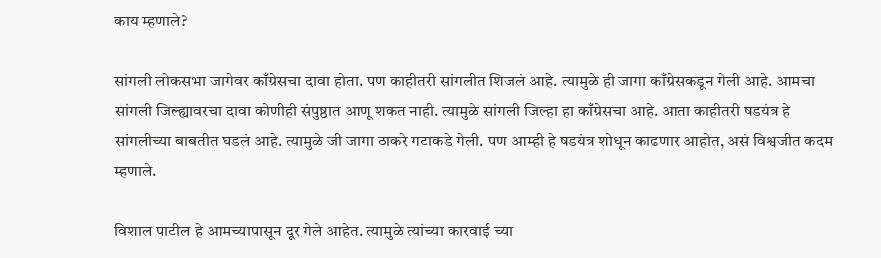काय म्हणाले?

सांगली लोकसभा जागेवर काँग्रेसचा दावा होता. पण काहीतरी सांगलीत शिजलं आहे. त्यामुळे ही जागा काँग्रेसकडून गेली आहे. आमचा सांगली जिल्ह्यावरचा दावा कोणीही संपुष्ठात आणू शकत नाही. त्यामुळे सांगली जिल्हा हा काँग्रेसचा आहे. आता काहीतरी षडयंत्र हे सांगलीच्या बाबतीत घडलं आहे. त्यामुळे जी जागा ठाकरे गटाकडे गेली. पण आम्ही हे षडयंत्र शोधून काढणार आहोत, असं विश्वजीत कदम म्हणाले.

विशाल पाटील हे आमच्यापासून दूर गेले आहेत. त्यामुळे त्यांच्या कारवाई च्या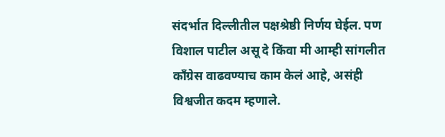संदर्भात दिल्लीतील पक्षश्रेष्ठी निर्णय घेईल. पण विशाल पाटील असू दे किंवा मी आम्ही सांगलीत काँग्रेस वाढवण्याच काम केलं आहे, असंही विश्वजीत कदम म्हणाले.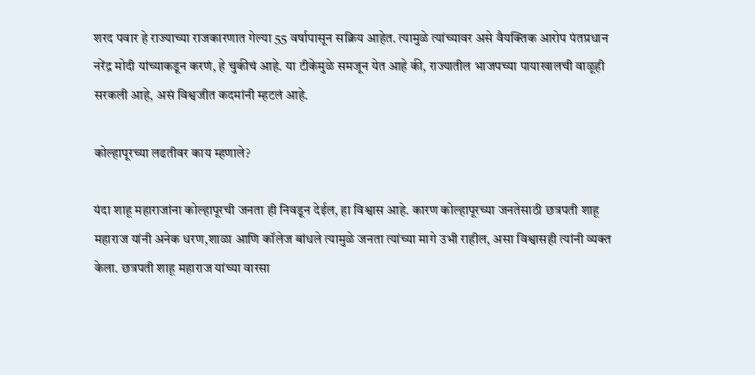शरद पवार हे राज्याच्या राजकारणात गेल्या 55 वर्षापासून सक्रिय आहेत. त्यामुळे त्यांच्यावर असे वैयक्तिक आरोप पंतप्रधान नरेंद्र मोदी यांच्याकडून करणं, हे चुकीचं आहे. या टीकेमुळे समजून येत आहे की, राज्यातील भाजपच्या पायाखालची वाळूही सरकली आहे, असं विश्वजीत कदमांनी म्हटलं आहे.

कोल्हापूरच्या लढतीवर काय म्हणाले?

यंदा शाहू महाराजांना कोल्हापूरची जनता ही निवडून देईल, हा विश्वास आहे. कारण कोल्हापूरच्या जनतेसाठी छत्रपती शाहू महाराज यांनी अनेक धरण,शाळा आणि कॉलेज बांधले त्यामुळे जनता त्यांच्या मागे उभी राहील, असा विश्वासही त्यांनी व्यक्त केला. छत्रपती शाहू महाराज यांच्या वारसा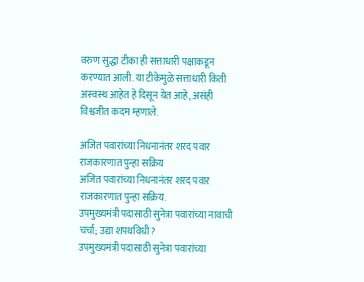वरुण सुद्धा टीका ही सत्ताधारी पक्षाकडून करण्यात आली. या टीकेमुळे सत्ताधारी किती अस्वस्थ आहेत हे दिसून येत आहे, असंही विश्वजीत कदम म्हणाले.

अजित पवारांच्या निधनानंतर शरद पवार राजकारणात पुन्हा सक्रिय
अजित पवारांच्या निधनानंतर शरद पवार राजकारणात पुन्हा सक्रिय.
उपमुख्यमंत्री पदासाठी सुनेत्रा पवारांच्या नावाची चर्चा; उद्या शपथविधी?
उपमुख्यमंत्री पदासाठी सुनेत्रा पवारांच्या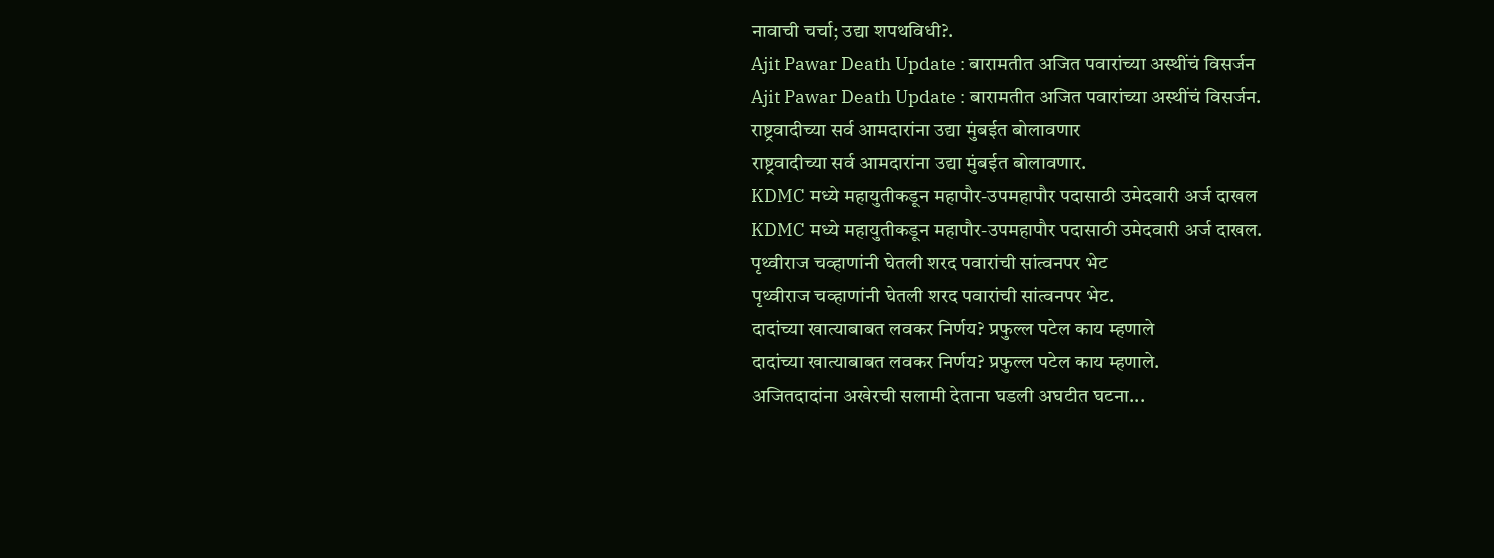नावाची चर्चा; उद्या शपथविधी?.
Ajit Pawar Death Update : बारामतीत अजित पवारांच्या अस्थींचं विसर्जन
Ajit Pawar Death Update : बारामतीत अजित पवारांच्या अस्थींचं विसर्जन.
राष्ट्रवादीच्या सर्व आमदारांना उद्या मुंबईत बोलावणार
राष्ट्रवादीच्या सर्व आमदारांना उद्या मुंबईत बोलावणार.
KDMC मध्ये महायुतीकडून महापौर-उपमहापौर पदासाठी उमेदवारी अर्ज दाखल
KDMC मध्ये महायुतीकडून महापौर-उपमहापौर पदासाठी उमेदवारी अर्ज दाखल.
पृथ्वीराज चव्हाणांनी घेतली शरद पवारांची सांत्वनपर भेट
पृथ्वीराज चव्हाणांनी घेतली शरद पवारांची सांत्वनपर भेट.
दादांच्या खात्याबाबत लवकर निर्णय? प्रफुल्ल पटेल काय म्हणाले
दादांच्या खात्याबाबत लवकर निर्णय? प्रफुल्ल पटेल काय म्हणाले.
अजितदादांना अखेरची सलामी देताना घडली अघटीत घटना...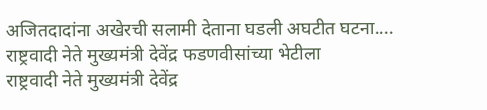अजितदादांना अखेरची सलामी देताना घडली अघटीत घटना....
राष्ट्रवादी नेते मुख्यमंत्री देवेंद्र फडणवीसांच्या भेटीला
राष्ट्रवादी नेते मुख्यमंत्री देवेंद्र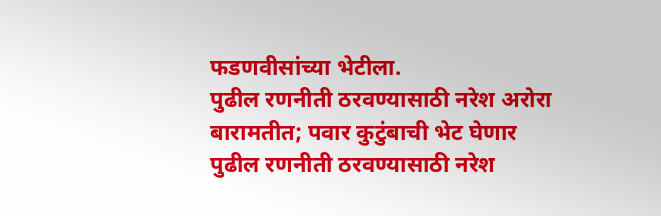फडणवीसांच्या भेटीला.
पुढील रणनीती ठरवण्यासाठी नरेश अरोरा बारामतीत; पवार कुटुंबाची भेट घेणार
पुढील रणनीती ठरवण्यासाठी नरेश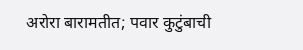अरोरा बारामतीत; पवार कुटुंबाची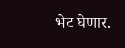भेट घेणार.